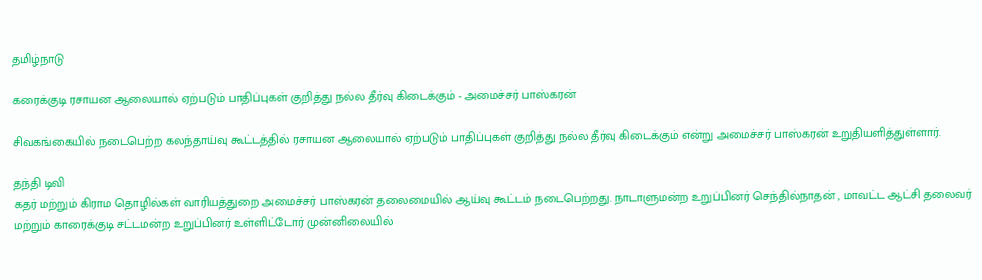தமிழ்நாடு

கரைக்குடி ரசாயன ஆலையால் ஏற்படும் பாதிப்புகள் குறித்து நல்ல தீர்வு கிடைக்கும் - அமைச்சர் பாஸ்கரன்

சிவகங்கையில் நடைபெற்ற கலந்தாய்வு கூட்டத்தில் ரசாயன ஆலையால் ஏற்படும் பாதிப்புகள் குறித்து நல்ல தீர்வு கிடைக்கும் என்று அமைச்சர் பாஸ்கரன் உறுதியளித்துள்ளார்.

தந்தி டிவி
கதர் மற்றும் கிராம தொழில்கள் வாரியத்துறை அமைச்சர் பாஸ்கரன் தலைமையில் ஆய்வு கூட்டம் நடைபெற்றது. நாடாளுமன்ற உறுப்பினர் செந்தில்நாதன் , மாவட்ட ஆட்சி தலைவர் மற்றும் காரைக்குடி சட்டமன்ற உறுப்பினர் உள்ளிட்டோர் முன்னிலையில்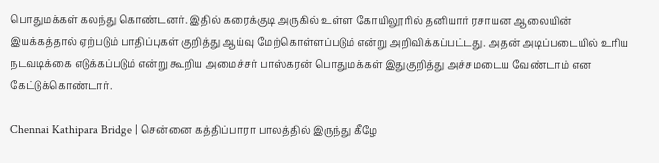பொதுமக்கள் கலந்து கொண்டனர். இதில் கரைக்குடி அருகில் உள்ள கோயிலூரில் தனியார் ரசாயன ஆலையின் இயக்கத்தால் ஏற்படும் பாதிப்புகள் குறித்து ஆய்வு மேற்கொள்ளப்படும் என்று அறிவிக்கப்பட்டது. அதன் அடிப்படையில் உரிய நடவடிக்கை எடுக்கப்படும் என்று கூறிய அமைச்சர் பாஸ்கரன் பொதுமக்கள் இதுகுறித்து அச்சமடைய வேண்டாம் என கேட்டுக்கொண்டார்.

Chennai Kathipara Bridge | சென்னை கத்திப்பாரா பாலத்தில் இருந்து கீழே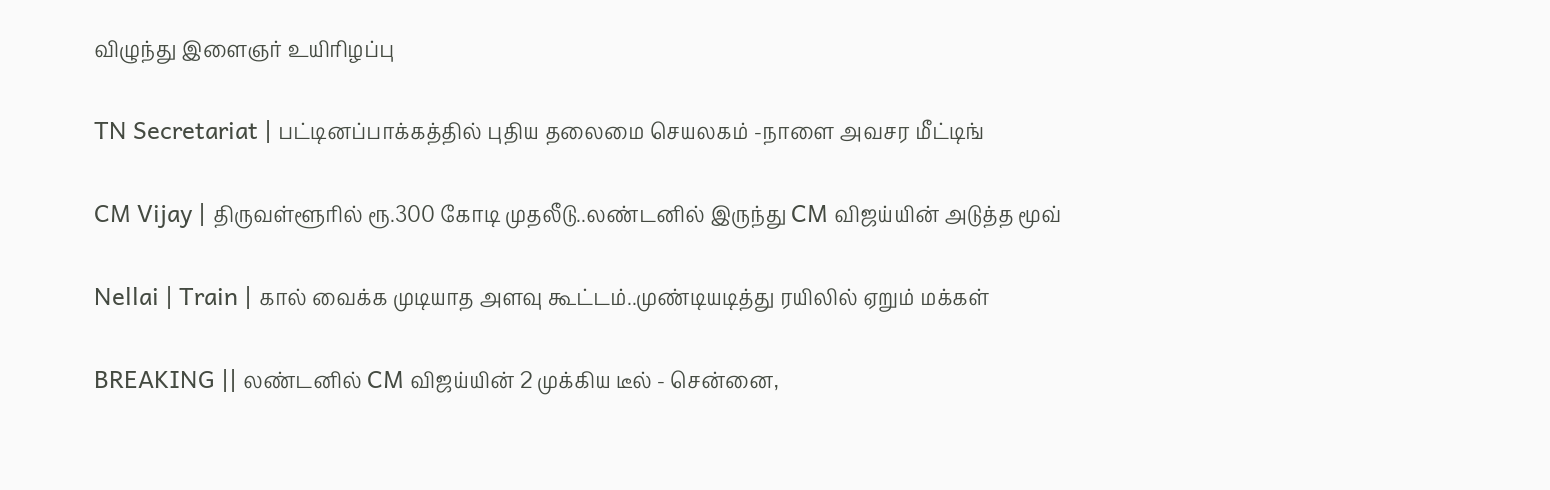விழுந்து இளைஞர் உயிரிழப்பு

TN Secretariat | பட்டினப்பாக்கத்தில் புதிய தலைமை செயலகம் -நாளை அவசர மீட்டிங்

CM Vijay | திருவள்ளூரில் ரூ.300 கோடி முதலீடு..லண்டனில் இருந்து CM விஜய்யின் அடுத்த மூவ்

Nellai | Train | கால் வைக்க முடியாத அளவு கூட்டம்..முண்டியடித்து ரயிலில் ஏறும் மக்கள்

BREAKING || லண்டனில் CM விஜய்யின் 2 முக்கிய டீல் - சென்னை,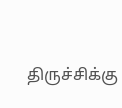திருச்சிக்கு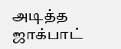அடித்த ஜாக்பாட்